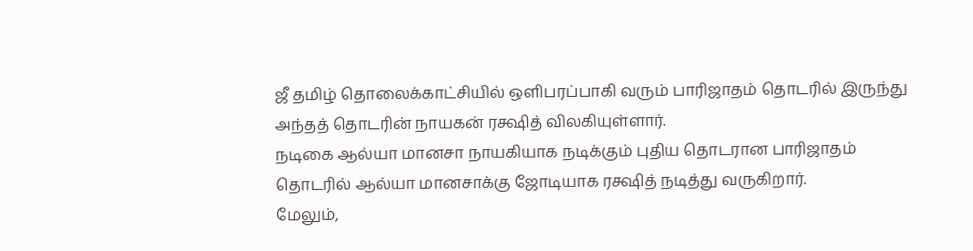ஜீ தமிழ் தொலைக்காட்சியில் ஒளிபரப்பாகி வரும் பாரிஜாதம் தொடரில் இருந்து அந்தத் தொடரின் நாயகன் ரக்ஷித் விலகியுள்ளார்.
நடிகை ஆல்யா மானசா நாயகியாக நடிக்கும் புதிய தொடரான பாரிஜாதம் தொடரில் ஆல்யா மானசாக்கு ஜோடியாக ரக்ஷித் நடித்து வருகிறார்.
மேலும்,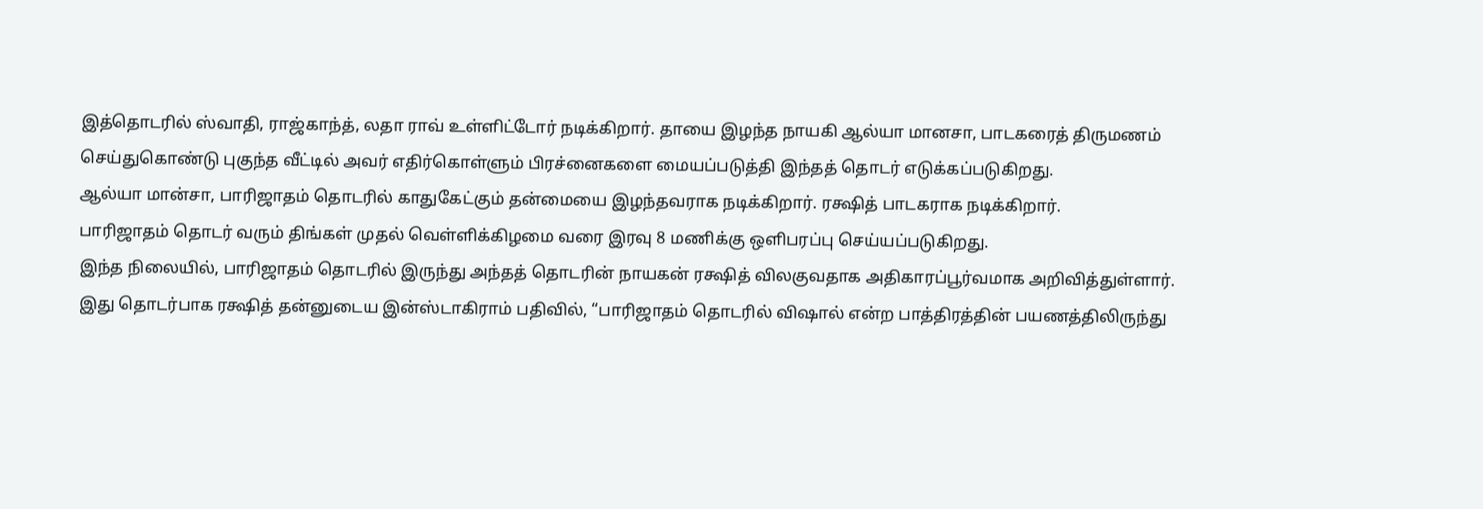இத்தொடரில் ஸ்வாதி, ராஜ்காந்த், லதா ராவ் உள்ளிட்டோர் நடிக்கிறார். தாயை இழந்த நாயகி ஆல்யா மானசா, பாடகரைத் திருமணம் செய்துகொண்டு புகுந்த வீட்டில் அவர் எதிர்கொள்ளும் பிரச்னைகளை மையப்படுத்தி இந்தத் தொடர் எடுக்கப்படுகிறது.
ஆல்யா மான்சா, பாரிஜாதம் தொடரில் காதுகேட்கும் தன்மையை இழந்தவராக நடிக்கிறார். ரக்ஷித் பாடகராக நடிக்கிறார்.
பாரிஜாதம் தொடர் வரும் திங்கள் முதல் வெள்ளிக்கிழமை வரை இரவு 8 மணிக்கு ஒளிபரப்பு செய்யப்படுகிறது.
இந்த நிலையில், பாரிஜாதம் தொடரில் இருந்து அந்தத் தொடரின் நாயகன் ரக்ஷித் விலகுவதாக அதிகாரப்பூர்வமாக அறிவித்துள்ளார்.
இது தொடர்பாக ரக்ஷித் தன்னுடைய இன்ஸ்டாகிராம் பதிவில், “பாரிஜாதம் தொடரில் விஷால் என்ற பாத்திரத்தின் பயணத்திலிருந்து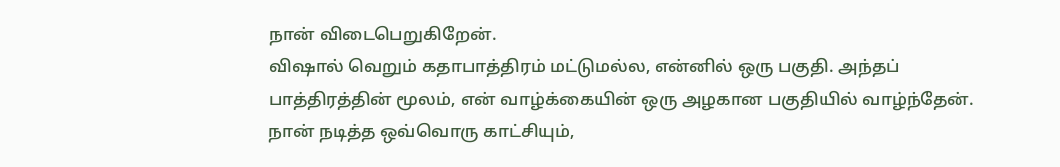நான் விடைபெறுகிறேன்.
விஷால் வெறும் கதாபாத்திரம் மட்டுமல்ல, என்னில் ஒரு பகுதி. அந்தப் பாத்திரத்தின் மூலம், என் வாழ்க்கையின் ஒரு அழகான பகுதியில் வாழ்ந்தேன். நான் நடித்த ஒவ்வொரு காட்சியும்,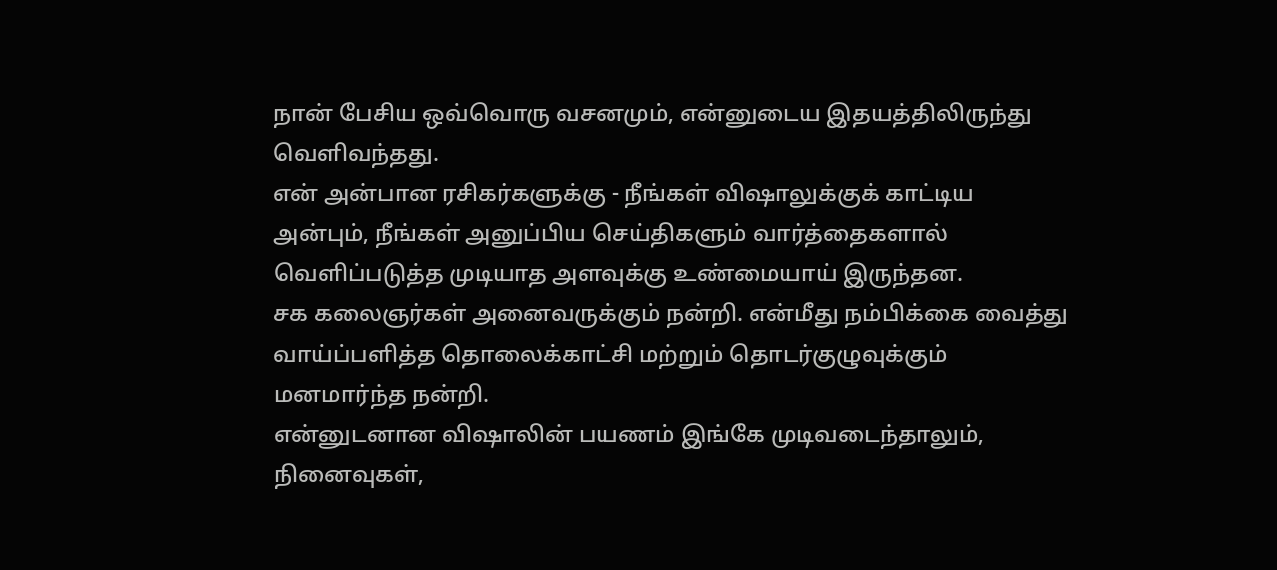நான் பேசிய ஒவ்வொரு வசனமும், என்னுடைய இதயத்திலிருந்து வெளிவந்தது.
என் அன்பான ரசிகர்களுக்கு - நீங்கள் விஷாலுக்குக் காட்டிய அன்பும், நீங்கள் அனுப்பிய செய்திகளும் வார்த்தைகளால் வெளிப்படுத்த முடியாத அளவுக்கு உண்மையாய் இருந்தன.
சக கலைஞர்கள் அனைவருக்கும் நன்றி. என்மீது நம்பிக்கை வைத்து வாய்ப்பளித்த தொலைக்காட்சி மற்றும் தொடர்குழுவுக்கும் மனமார்ந்த நன்றி.
என்னுடனான விஷாலின் பயணம் இங்கே முடிவடைந்தாலும், நினைவுகள்,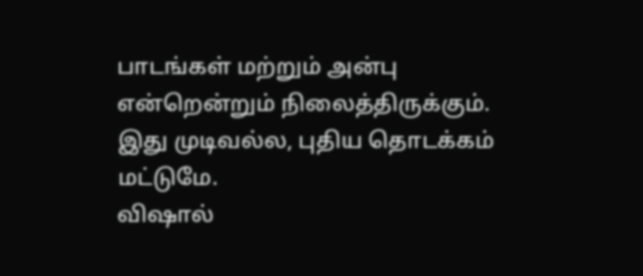பாடங்கள் மற்றும் அன்பு என்றென்றும் நிலைத்திருக்கும். இது முடிவல்ல, புதிய தொடக்கம் மட்டுமே.
விஷால்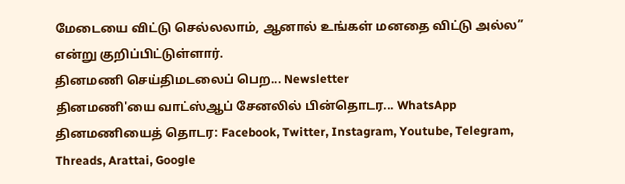மேடையை விட்டு செல்லலாம், ஆனால் உங்கள் மனதை விட்டு அல்ல” என்று குறிப்பிட்டுள்ளார்.
தினமணி செய்திமடலைப் பெற... Newsletter
தினமணி'யை வாட்ஸ்ஆப் சேனலில் பின்தொடர... WhatsApp
தினமணியைத் தொடர: Facebook, Twitter, Instagram, Youtube, Telegram, Threads, Arattai, Google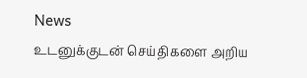News
உடனுக்குடன் செய்திகளை அறிய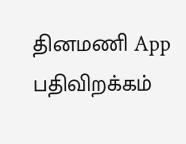தினமணி App பதிவிறக்கம்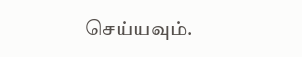செய்யவும்.